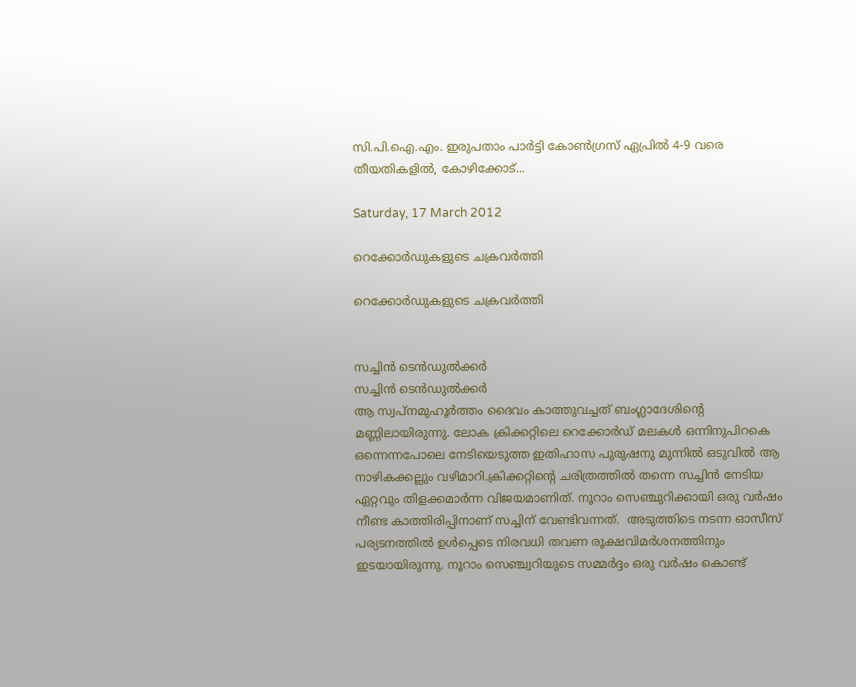സി.പി.ഐ.എം. ഇരുപതാം പാര്‍ട്ടി കോണ്‍ഗ്രസ് ഏപ്രില്‍ 4-9 വരെ തീയതികളില്‍, കോഴിക്കോട്...

Saturday, 17 March 2012

റെക്കോര്‍ഡുകളുടെ ചക്രവര്‍ത്തി

റെക്കോര്‍ഡുകളുടെ ചക്രവര്‍ത്തി


സച്ചിന്‍ ടെന്‍ഡുല്‍ക്കര്‍
സച്ചിന്‍ ടെന്‍ഡുല്‍ക്കര്‍
ആ സ്വപ്‌നമുഹൂര്‍ത്തം ദൈവം കാത്തുവച്ചത് ബംഗ്ലാദേശിന്റെ മണ്ണിലായിരുന്നു. ലോക ക്രിക്കറ്റിലെ റെക്കോര്‍ഡ് മലകള്‍ ഒന്നിനുപിറകെ ഒന്നെന്നപോലെ നേടിയെടുത്ത ഇതിഹാസ പുരുഷനു മുന്നില്‍ ഒടുവില്‍ ആ നാഴികക്കല്ലും വഴിമാറി.ക്രിക്കറ്റിന്റെ ചരിത്രത്തില്‍ തന്നെ സച്ചിന്‍ നേടിയ ഏറ്റവും തിളക്കമാര്‍ന്ന വിജയമാണിത്. നൂറാം സെഞ്ചുറിക്കായി ഒരു വര്‍ഷം നീണ്ട കാത്തിരിപ്പിനാണ് സച്ചിന് വേണ്ടിവന്നത്.  അടുത്തിടെ നടന്ന ഓസീസ് പര്യടനത്തില്‍ ഉള്‍പ്പെടെ നിരവധി തവണ രൂക്ഷവിമര്‍ശനത്തിനും ഇടയായിരുന്നു. നൂറാം സെഞ്ച്വറിയുടെ സമ്മര്‍ദ്ദം ഒരു വര്‍ഷം കൊണ്ട്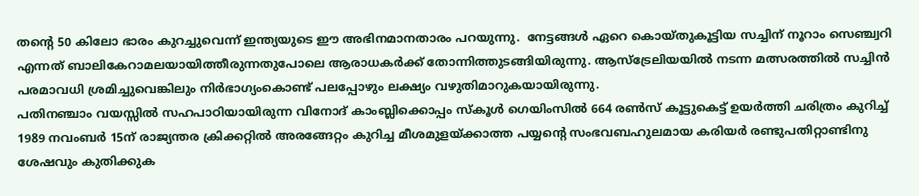തന്റെ 50 കിലോ ഭാരം കുറച്ചുവെന്ന് ഇന്ത്യയുടെ ഈ അഭിനമാനതാരം പറയുന്നു.  നേട്ടങ്ങള്‍ ഏറെ കൊയ്തുകൂട്ടിയ സച്ചിന് നൂറാം സെഞ്ച്വറി എന്നത് ബാലികേറാമലയായിത്തീരുന്നതുപോലെ ആരാധകര്‍ക്ക് തോന്നിത്തുടങ്ങിയിരുന്നു. ആസ്‌ട്രേലിയയില്‍ നടന്ന മത്സരത്തില്‍ സച്ചിന്‍ പരമാവധി ശ്രമിച്ചുവെങ്കിലും നിര്‍ഭാഗ്യംകൊണ്ട് പലപ്പോഴും ലക്ഷ്യം വഴുതിമാറുകയായിരുന്നു.
പതിനഞ്ചാം വയസ്സില്‍ സഹപാഠിയായിരുന്ന വിനോദ് കാംബ്ലിക്കൊപ്പം സ്‌കൂള്‍ ഗെയിംസില്‍ 664 രണ്‍സ് കൂട്ടുകെട്ട് ഉയര്‍ത്തി ചരിത്രം കുറിച്ച് 1989 നവംബര്‍ 15ന് രാജ്യന്തര ക്രിക്കറ്റില്‍ അരങ്ങേറ്റം കുറിച്ച മീശമുളയ്ക്കാത്ത പയ്യന്റെ സംഭവബഹുലമായ കരിയര്‍ രണ്ടുപതിറ്റാണ്ടിനു ശേഷവും കുതിക്കുക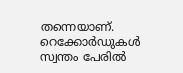തന്നെയാണ്. റെക്കോര്‍ഡുകള്‍ സ്വന്തം പേരില്‍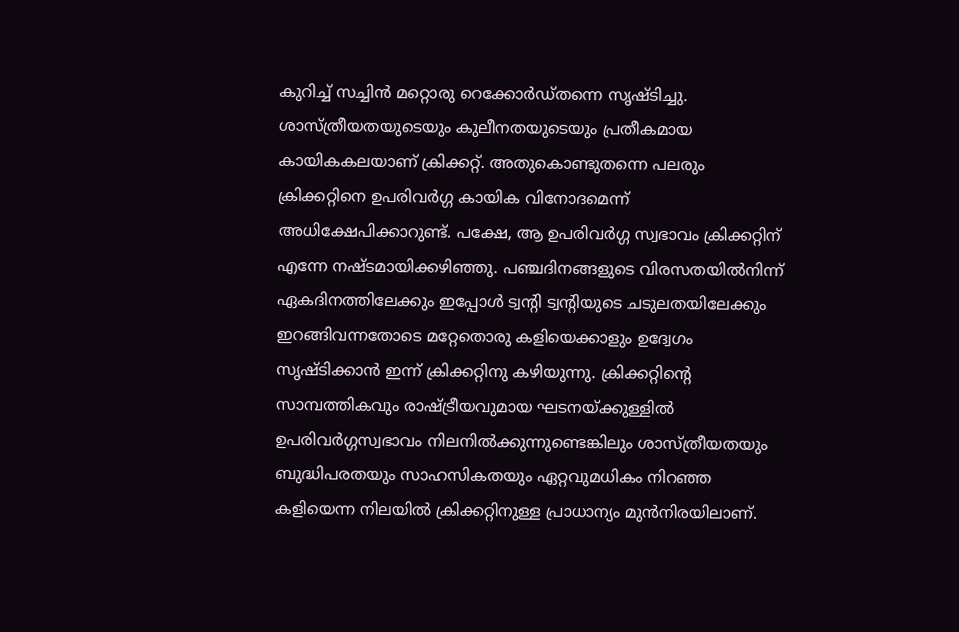കുറിച്ച് സച്ചിന്‍ മറ്റൊരു റെക്കോര്‍ഡ്തന്നെ സൃഷ്ടിച്ചു.
ശാസ്ത്രീയതയുടെയും കുലീനതയുടെയും പ്രതീകമായ കായികകലയാണ് ക്രിക്കറ്റ്. അതുകൊണ്ടുതന്നെ പലരും ക്രിക്കറ്റിനെ ഉപരിവര്‍ഗ്ഗ കായിക വിനോദമെന്ന് അധിക്ഷേപിക്കാറുണ്ട്. പക്ഷേ, ആ ഉപരിവര്‍ഗ്ഗ സ്വഭാവം ക്രിക്കറ്റിന് എന്നേ നഷ്ടമായിക്കഴിഞ്ഞു. പഞ്ചദിനങ്ങളുടെ വിരസതയില്‍നിന്ന് ഏകദിനത്തിലേക്കും ഇപ്പോള്‍ ട്വന്റി ട്വന്റിയുടെ ചടുലതയിലേക്കും  ഇറങ്ങിവന്നതോടെ മറ്റേതൊരു കളിയെക്കാളും ഉദ്വേഗം സൃഷ്ടിക്കാന്‍ ഇന്ന് ക്രിക്കറ്റിനു കഴിയുന്നു. ക്രിക്കറ്റിന്റെ സാമ്പത്തികവും രാഷ്ട്രീയവുമായ ഘടനയ്ക്കുള്ളില്‍ ഉപരിവര്‍ഗ്ഗസ്വഭാവം നിലനില്‍ക്കുന്നുണ്ടെങ്കിലും ശാസ്ത്രീയതയും ബുദ്ധിപരതയും സാഹസികതയും ഏറ്റവുമധികം നിറഞ്ഞ കളിയെന്ന നിലയില്‍ ക്രിക്കറ്റിനുള്ള പ്രാധാന്യം മുന്‍നിരയിലാണ്.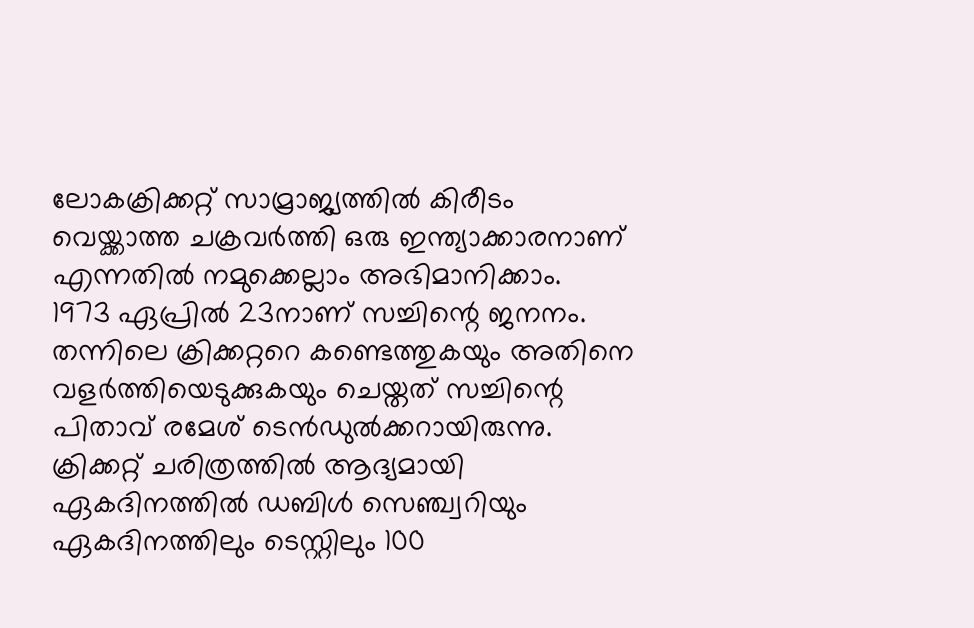ലോകക്രിക്കറ്റ് സാമ്രാജ്യത്തില്‍ കിരീടം വെയ്ക്കാത്ത ചക്രവര്‍ത്തി ഒരു ഇന്ത്യാക്കാരനാണ് എന്നതില്‍ നമുക്കെല്ലാം അഭിമാനിക്കാം.
1973 ഏപ്രില്‍ 23നാണ് സച്ചിന്റെ ജനനം. തന്നിലെ ക്രിക്കറ്ററെ കണ്ടെത്തുകയും അതിനെ വളര്‍ത്തിയെടുക്കുകയും ചെയ്തത് സച്ചിന്റെ പിതാവ് രമേശ് ടെന്‍ഡുല്‍ക്കറായിരുന്നു. ക്രിക്കറ്റ് ചരിത്രത്തില്‍ ആദ്യമായി ഏകദിനത്തില്‍ ഡബിള്‍ സെഞ്ച്വറിയും ഏകദിനത്തിലും ടെസ്റ്റിലും 100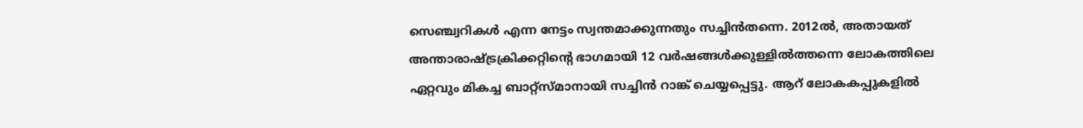സെഞ്ച്വറികള്‍ എന്ന നേട്ടം സ്വന്തമാക്കുന്നതും സച്ചിന്‍തന്നെ. 2012ല്‍, അതായത് അന്താരാഷ്ട്രക്രിക്കറ്റിന്റെ ഭാഗമായി 12 വര്‍ഷങ്ങള്‍ക്കുള്ളില്‍ത്തന്നെ ലോകത്തിലെ ഏറ്റവും മികച്ച ബാറ്റ്‌സ്മാനായി സച്ചിന്‍ റാങ്ക് ചെയ്യപ്പെട്ടു. ആറ് ലോകകപ്പുകളില്‍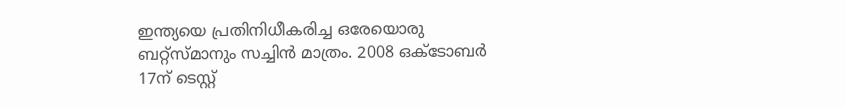ഇന്ത്യയെ പ്രതിനിധീകരിച്ച ഒരേയൊരു ബറ്റ്‌സ്മാനും സച്ചിന്‍ മാത്രം. 2008 ഒക്ടോബര്‍ 17ന് ടെസ്റ്റ്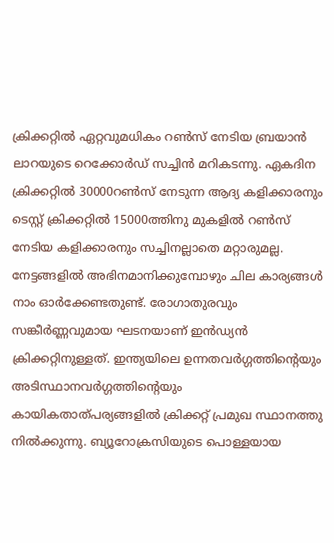ക്രിക്കറ്റില്‍ ഏറ്റവുമധികം റണ്‍സ് നേടിയ ബ്രയാന്‍ ലാറയുടെ റെക്കോര്‍ഡ് സച്ചിന്‍ മറികടന്നു. ഏകദിന ക്രിക്കറ്റില്‍ 30000റണ്‍സ് നേടുന്ന ആദ്യ കളിക്കാരനും ടെസ്റ്റ് ക്രിക്കറ്റില്‍ 15000ത്തിനു മുകളില്‍ റണ്‍സ് നേടിയ കളിക്കാരനും സച്ചിനല്ലാതെ മറ്റാരുമല്ല.
നേട്ടങ്ങളില്‍ അഭിനമാനിക്കുമ്പോഴും ചില കാര്യങ്ങള്‍ നാം ഓര്‍ക്കേണ്ടതുണ്ട്. രോഗാതുരവും
സങ്കീര്‍ണ്ണവുമായ ഘടനയാണ് ഇന്‍ഡ്യന്‍ ക്രിക്കറ്റിനുള്ളത്. ഇന്ത്യയിലെ ഉന്നതവര്‍ഗ്ഗത്തിന്റെയും അടിസ്ഥാനവര്‍ഗ്ഗത്തിന്റെയും കായികതാത്പര്യങ്ങളില്‍ ക്രിക്കറ്റ് പ്രമുഖ സ്ഥാനത്തു നില്‍ക്കുന്നു. ബ്യൂറോക്രസിയുടെ പൊള്ളയായ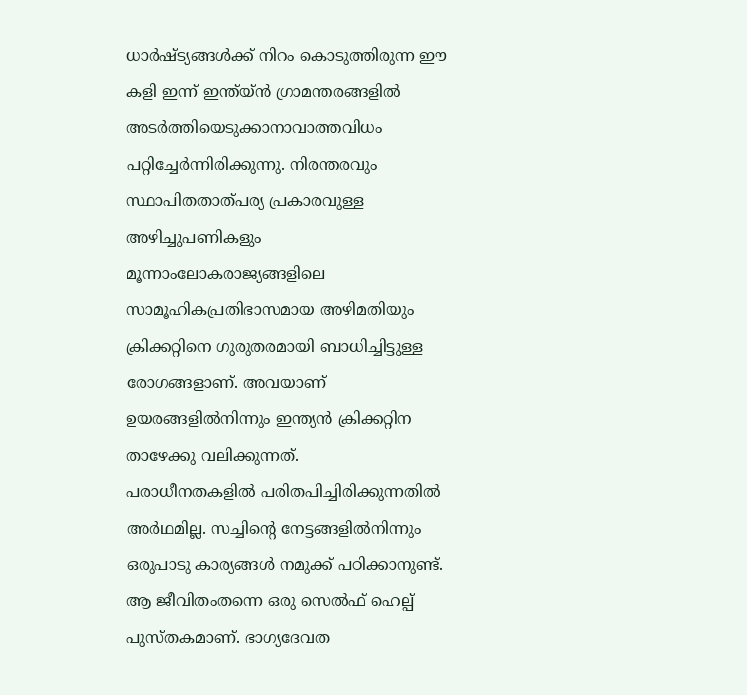ധാര്‍ഷ്ട്യങ്ങള്‍ക്ക് നിറം കൊടുത്തിരുന്ന ഈ കളി ഇന്ന് ഇന്ത്യ്ന്‍ ഗ്രാമന്തരങ്ങളില്‍ അടര്‍ത്തിയെടുക്കാനാവാത്തവിധം പറ്റിച്ചേര്‍ന്നിരിക്കുന്നു. നിരന്തരവും സ്ഥാപിതതാത്പര്യ പ്രകാരവുള്ള അഴിച്ചുപണികളും മൂന്നാംലോകരാജ്യങ്ങളിലെ സാമൂഹികപ്രതിഭാസമായ അഴിമതിയും ക്രിക്കറ്റിനെ ഗുരുതരമായി ബാധിച്ചിട്ടുള്ള രോഗങ്ങളാണ്. അവയാണ് ഉയരങ്ങളില്‍നിന്നും ഇന്ത്യന്‍ ക്രിക്കറ്റിന താഴേക്കു വലിക്കുന്നത്.
പരാധീനതകളില്‍ പരിതപിച്ചിരിക്കുന്നതില്‍ അര്‍ഥമില്ല. സച്ചിന്റെ നേട്ടങ്ങളില്‍നിന്നും ഒരുപാടു കാര്യങ്ങള്‍ നമുക്ക് പഠിക്കാനുണ്ട്. ആ ജീവിതംതന്നെ ഒരു സെല്‍ഫ് ഹെല്പ് പുസ്തകമാണ്. ഭാഗ്യദേവത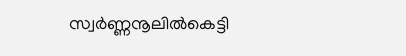സ്വര്‍ണ്ണനൂലില്‍കെട്ടി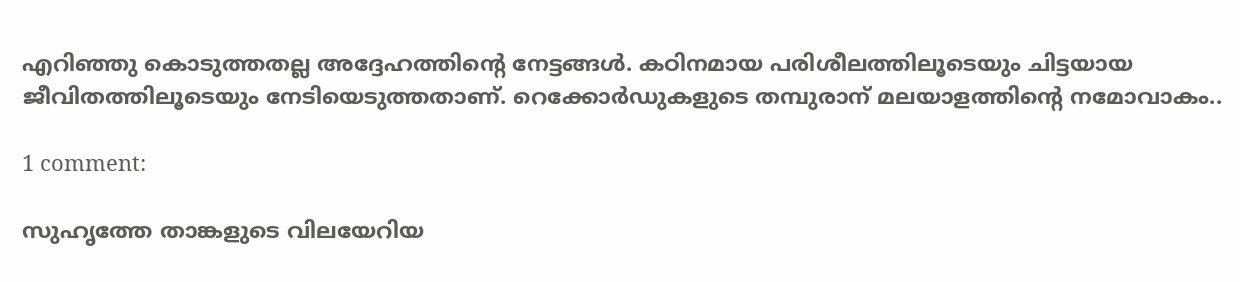എറിഞ്ഞു കൊടുത്തതല്ല അദ്ദേഹത്തിന്റെ നേട്ടങ്ങള്‍. കഠിനമായ പരിശീലത്തിലൂടെയും ചിട്ടയായ ജീവിതത്തിലൂടെയും നേടിയെടുത്തതാണ്. റെക്കോര്‍ഡുകളുടെ തമ്പുരാന് മലയാളത്തിന്റെ നമോവാകം..

1 comment:

സുഹൃത്തേ താങ്കളുടെ വിലയേറിയ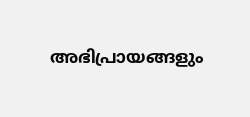അഭിപ്രായങ്ങളും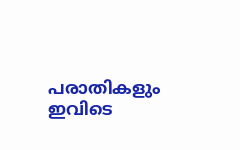പരാതികളും ഇവിടെ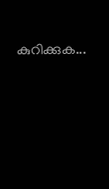കുറിക്കുക...